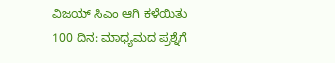ವಿಜಯ್ ಸಿಎಂ ಆಗಿ ಕಳೆಯಿತು 100 ದಿನ: ಮಾಧ್ಯಮದ ಪ್ರಶ್ನೆಗೆ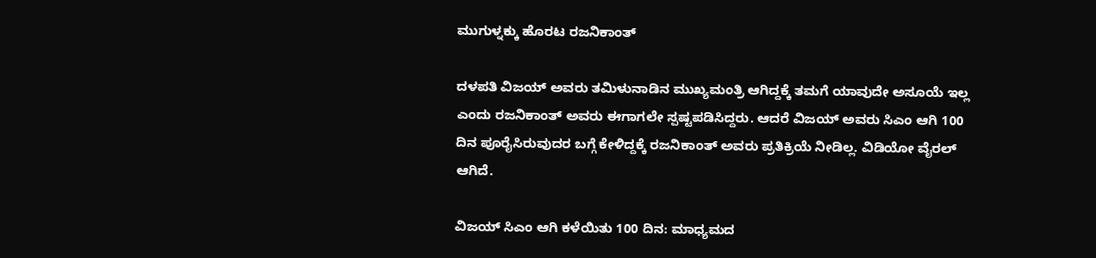ಮುಗುಳ್ನಕ್ಕು ಹೊರಟ ರಜನಿಕಾಂತ್

ದಳಪತಿ ವಿಜಯ್ ಅವರು ತಮಿಳುನಾಡಿನ ಮುಖ್ಯಮಂತ್ರಿ ಆಗಿದ್ದಕ್ಕೆ ತಮಗೆ ಯಾವುದೇ ಅಸೂಯೆ ಇಲ್ಲ ಎಂದು ರಜನಿಕಾಂತ್ ಅವರು ಈಗಾಗಲೇ ಸ್ಪಷ್ಟಪಡಿಸಿದ್ದರು. ಆದರೆ ವಿಜಯ್ ಅವರು ಸಿಎಂ ಆಗಿ 100 ದಿನ ಪೂರೈಸಿರುವುದರ ಬಗ್ಗೆ ಕೇಳಿದ್ದಕ್ಕೆ ರಜನಿಕಾಂತ್ ಅವರು ಪ್ರತಿಕ್ರಿಯೆ ನೀಡಿಲ್ಲ. ವಿಡಿಯೋ ವೈರಲ್ ಆಗಿದೆ.

ವಿಜಯ್ ಸಿಎಂ ಆಗಿ ಕಳೆಯಿತು 100 ದಿನ: ಮಾಧ್ಯಮದ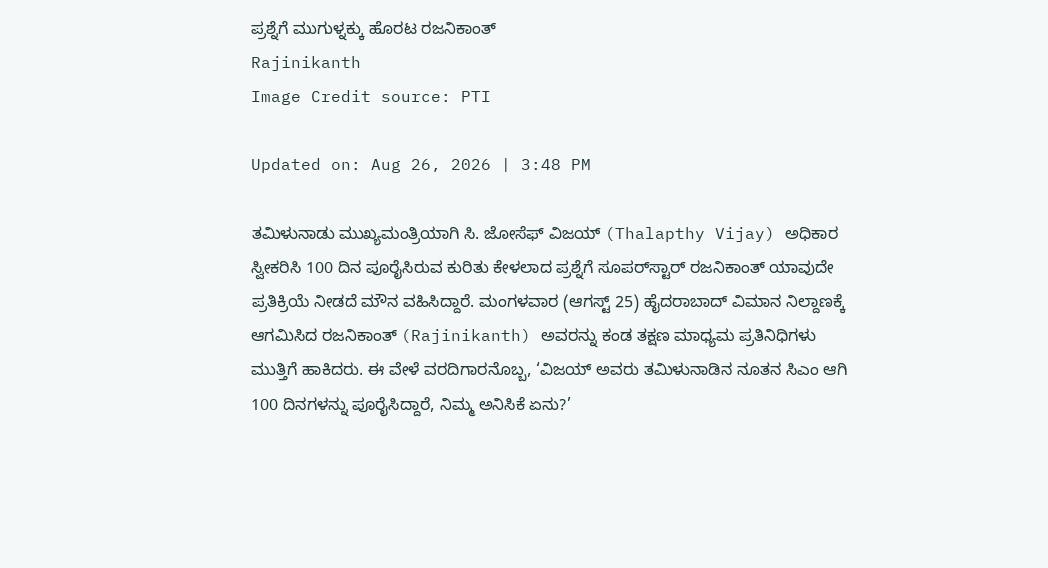ಪ್ರಶ್ನೆಗೆ ಮುಗುಳ್ನಕ್ಕು ಹೊರಟ ರಜನಿಕಾಂತ್
Rajinikanth
Image Credit source: PTI

Updated on: Aug 26, 2026 | 3:48 PM

ತಮಿಳುನಾಡು ಮುಖ್ಯಮಂತ್ರಿಯಾಗಿ ಸಿ. ಜೋಸೆಫ್ ವಿಜಯ್ (Thalapthy Vijay) ಅಧಿಕಾರ ಸ್ವೀಕರಿಸಿ 100 ದಿನ ಪೂರೈಸಿರುವ ಕುರಿತು ಕೇಳಲಾದ ಪ್ರಶ್ನೆಗೆ ಸೂಪರ್‌ಸ್ಟಾರ್ ರಜನಿಕಾಂತ್ ಯಾವುದೇ ಪ್ರತಿಕ್ರಿಯೆ ನೀಡದೆ ಮೌನ ವಹಿಸಿದ್ದಾರೆ. ಮಂಗಳವಾರ (ಆಗಸ್ಟ್ 25) ಹೈದರಾಬಾದ್ ವಿಮಾನ ನಿಲ್ದಾಣಕ್ಕೆ ಆಗಮಿಸಿದ ರಜನಿಕಾಂತ್ (Rajinikanth) ಅವರನ್ನು ಕಂಡ ತಕ್ಷಣ ಮಾಧ್ಯಮ ಪ್ರತಿನಿಧಿಗಳು ಮುತ್ತಿಗೆ ಹಾಕಿದರು. ಈ ವೇಳೆ ವರದಿಗಾರನೊಬ್ಬ, ‘ವಿಜಯ್ ಅವರು ತಮಿಳುನಾಡಿನ ನೂತನ ಸಿಎಂ ಆಗಿ 100 ದಿನಗಳನ್ನು ಪೂರೈಸಿದ್ದಾರೆ, ನಿಮ್ಮ ಅನಿಸಿಕೆ ಏನು?’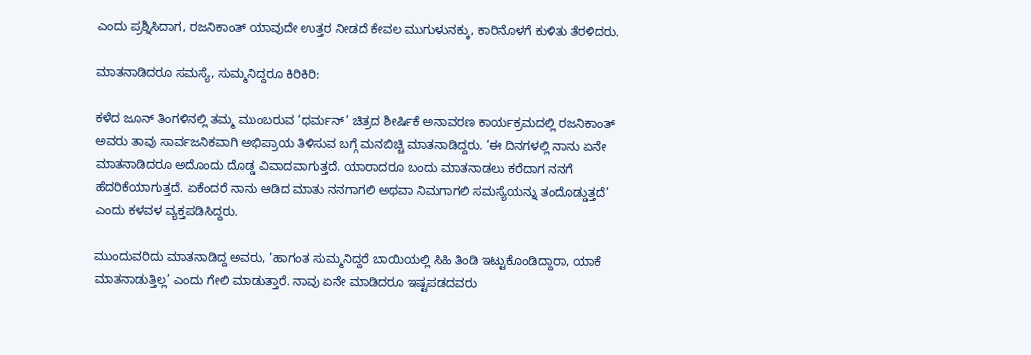ಎಂದು ಪ್ರಶ್ನಿಸಿದಾಗ, ರಜನಿಕಾಂತ್ ಯಾವುದೇ ಉತ್ತರ ನೀಡದೆ ಕೇವಲ ಮುಗುಳುನಕ್ಕು, ಕಾರಿನೊಳಗೆ ಕುಳಿತು ತೆರಳಿದರು.

ಮಾತನಾಡಿದರೂ ಸಮಸ್ಯೆ, ಸುಮ್ಮನಿದ್ದರೂ ಕಿರಿಕಿರಿ:

ಕಳೆದ ಜೂನ್ ತಿಂಗಳಿನಲ್ಲಿ ತಮ್ಮ ಮುಂಬರುವ ‘ಧರ್ಮನ್’ ಚಿತ್ರದ ಶೀರ್ಷಿಕೆ ಅನಾವರಣ ಕಾರ್ಯಕ್ರಮದಲ್ಲಿ ರಜನಿಕಾಂತ್ ಅವರು ತಾವು ಸಾರ್ವಜನಿಕವಾಗಿ ಅಭಿಪ್ರಾಯ ತಿಳಿಸುವ ಬಗ್ಗೆ ಮನಬಿಚ್ಚಿ ಮಾತನಾಡಿದ್ದರು. ‘ಈ ದಿನಗಳಲ್ಲಿ ನಾನು ಏನೇ ಮಾತನಾಡಿದರೂ ಅದೊಂದು ದೊಡ್ಡ ವಿವಾದವಾಗುತ್ತದೆ. ಯಾರಾದರೂ ಬಂದು ಮಾತನಾಡಲು ಕರೆದಾಗ ನನಗೆ ಹೆದರಿಕೆಯಾಗುತ್ತದೆ. ಏಕೆಂದರೆ ನಾನು ಆಡಿದ ಮಾತು ನನಗಾಗಲಿ ಅಥವಾ ನಿಮಗಾಗಲಿ ಸಮಸ್ಯೆಯನ್ನು ತಂದೊಡ್ಡುತ್ತದೆ’ ಎಂದು ಕಳವಳ ವ್ಯಕ್ತಪಡಿಸಿದ್ದರು.

ಮುಂದುವರಿದು ಮಾತನಾಡಿದ್ದ ಅವರು, ‘ಹಾಗಂತ ಸುಮ್ಮನಿದ್ದರೆ ಬಾಯಿಯಲ್ಲಿ ಸಿಹಿ ತಿಂಡಿ ಇಟ್ಟುಕೊಂಡಿದ್ದಾರಾ, ಯಾಕೆ ಮಾತನಾಡುತ್ತಿಲ್ಲ’ ಎಂದು ಗೇಲಿ ಮಾಡುತ್ತಾರೆ. ನಾವು ಏನೇ ಮಾಡಿದರೂ ಇಷ್ಟಪಡದವರು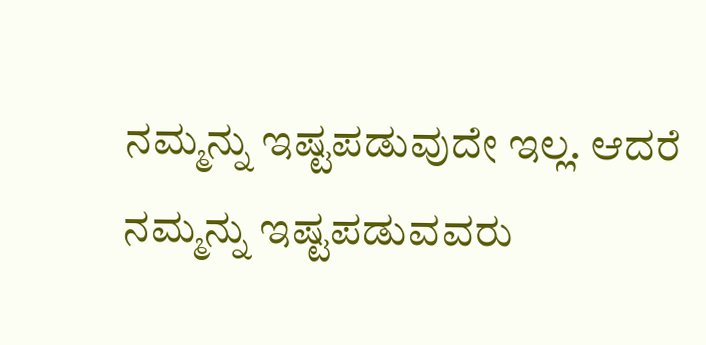ನಮ್ಮನ್ನು ಇಷ್ಟಪಡುವುದೇ ಇಲ್ಲ. ಆದರೆ ನಮ್ಮನ್ನು ಇಷ್ಟಪಡುವವರು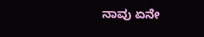ನಾವು ಏನೇ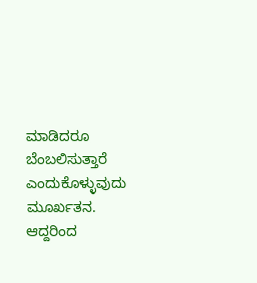ಮಾಡಿದರೂ ಬೆಂಬಲಿಸುತ್ತಾರೆ ಎಂದುಕೊಳ್ಳುವುದು ಮೂರ್ಖತನ. ಆದ್ದರಿಂದ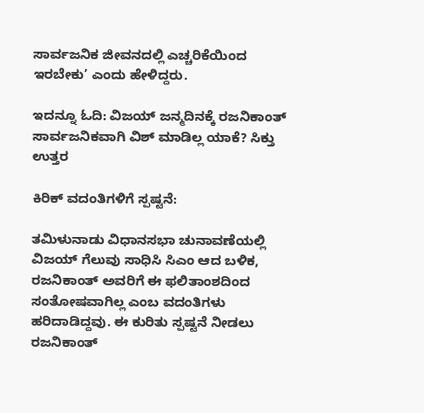ಸಾರ್ವಜನಿಕ ಜೀವನದಲ್ಲಿ ಎಚ್ಚರಿಕೆಯಿಂದ ಇರಬೇಕು’ ಎಂದು ಹೇಳಿದ್ದರು.

ಇದನ್ನೂ ಓದಿ: ವಿಜಯ್ ಜನ್ಮದಿನಕ್ಕೆ ರಜನಿಕಾಂತ್ ಸಾರ್ವಜನಿಕವಾಗಿ ವಿಶ್ ಮಾಡಿಲ್ಲ ಯಾಕೆ? ಸಿಕ್ತು ಉತ್ತರ

ಕಿರಿಕ್ ವದಂತಿಗಳಿಗೆ ಸ್ಪಷ್ಟನೆ:

ತಮಿಳುನಾಡು ವಿಧಾನಸಭಾ ಚುನಾವಣೆಯಲ್ಲಿ ವಿಜಯ್ ಗೆಲುವು ಸಾಧಿಸಿ ಸಿಎಂ ಆದ ಬಳಿಕ, ರಜನಿಕಾಂತ್ ಅವರಿಗೆ ಈ ಫಲಿತಾಂಶದಿಂದ ಸಂತೋಷವಾಗಿಲ್ಲ ಎಂಬ ವದಂತಿಗಳು ಹರಿದಾಡಿದ್ದವು. ಈ ಕುರಿತು ಸ್ಪಷ್ಟನೆ ನೀಡಲು ರಜನಿಕಾಂತ್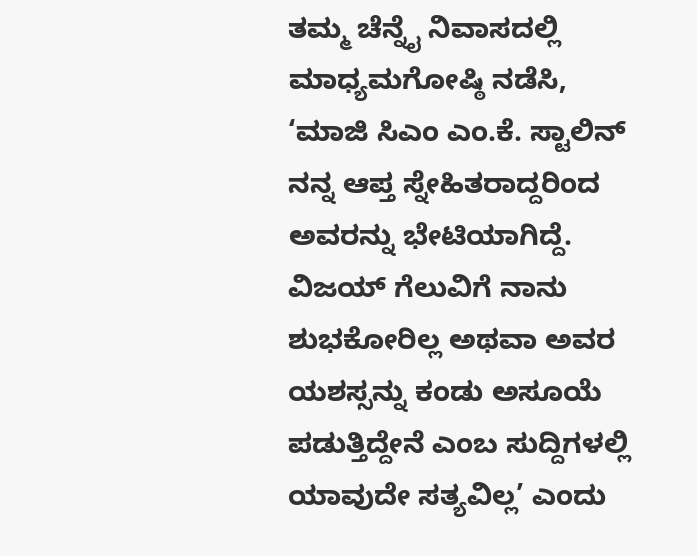ತಮ್ಮ ಚೆನ್ನೈ ನಿವಾಸದಲ್ಲಿ ಮಾಧ್ಯಮಗೋಷ್ಠಿ ನಡೆಸಿ, ‘ಮಾಜಿ ಸಿಎಂ ಎಂ.ಕೆ. ಸ್ಟಾಲಿನ್ ನನ್ನ ಆಪ್ತ ಸ್ನೇಹಿತರಾದ್ದರಿಂದ ಅವರನ್ನು ಭೇಟಿಯಾಗಿದ್ದೆ. ವಿಜಯ್ ಗೆಲುವಿಗೆ ನಾನು ಶುಭಕೋರಿಲ್ಲ ಅಥವಾ ಅವರ ಯಶಸ್ಸನ್ನು ಕಂಡು ಅಸೂಯೆ ಪಡುತ್ತಿದ್ದೇನೆ ಎಂಬ ಸುದ್ದಿಗಳಲ್ಲಿ ಯಾವುದೇ ಸತ್ಯವಿಲ್ಲ’ ಎಂದು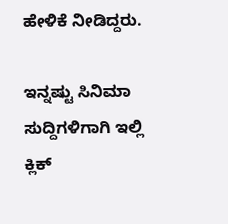ಹೇಳಿಕೆ ನೀಡಿದ್ದರು.

ಇನ್ನಷ್ಟು ಸಿನಿಮಾ ಸುದ್ದಿಗಳಿಗಾಗಿ ಇಲ್ಲಿ ಕ್ಲಿಕ್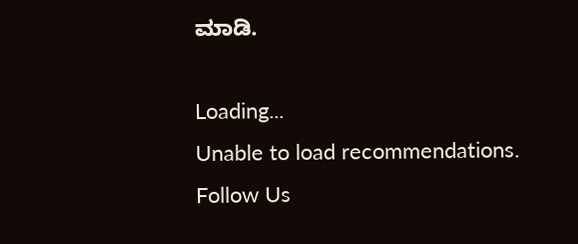ಮಾಡಿ.

Loading...
Unable to load recommendations.
Follow Us